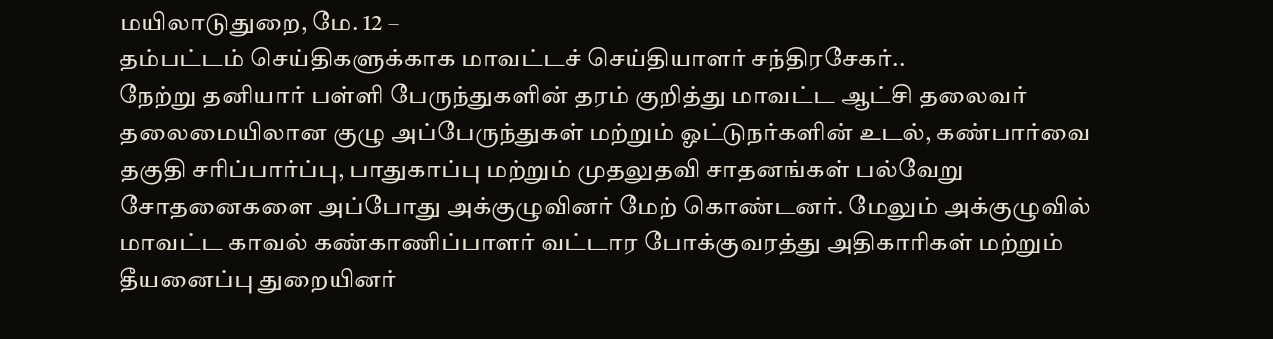மயிலாடுதுறை, மே. 12 –
தம்பட்டம் செய்திகளுக்காக மாவட்டச் செய்தியாளர் சந்திரசேகர்..
நேற்று தனியார் பள்ளி பேருந்துகளின் தரம் குறித்து மாவட்ட ஆட்சி தலைவர் தலைமையிலான குழு அப்பேருந்துகள் மற்றும் ஓட்டுநர்களின் உடல், கண்பார்வை தகுதி சரிப்பார்ப்பு, பாதுகாப்பு மற்றும் முதலுதவி சாதனங்கள் பல்வேறு சோதனைகளை அப்போது அக்குழுவினர் மேற் கொண்டனர். மேலும் அக்குழுவில் மாவட்ட காவல் கண்காணிப்பாளர் வட்டார போக்குவரத்து அதிகாரிகள் மற்றும் தீயனைப்பு துறையினர்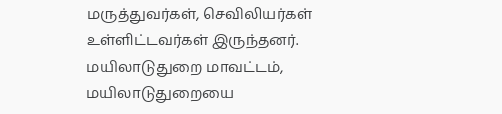மருத்துவர்கள், செவிலியர்கள் உள்ளிட்டவர்கள் இருந்தனர்.
மயிலாடுதுறை மாவட்டம், மயிலாடுதுறையை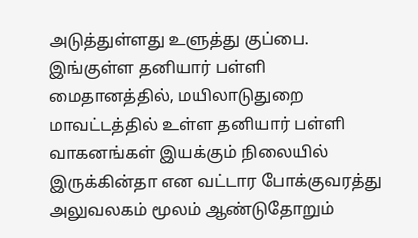அடுத்துள்ளது உளுத்து குப்பை. இங்குள்ள தனியார் பள்ளி மைதானத்தில், மயிலாடுதுறை மாவட்டத்தில் உள்ள தனியார் பள்ளி வாகனங்கள் இயக்கும் நிலையில் இருக்கின்தா என வட்டார போக்குவரத்து அலுவலகம் மூலம் ஆண்டுதோறும்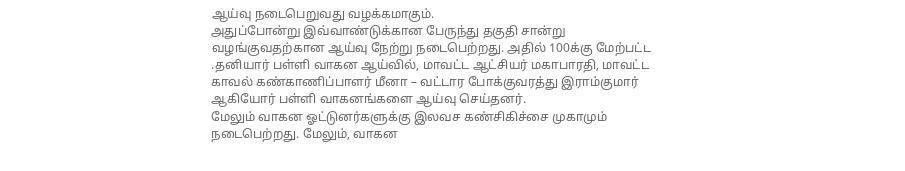ஆய்வு நடைபெறுவது வழக்கமாகும்.
அதுப்போன்று இவ்வாண்டுக்கான பேருந்து தகுதி சான்று வழங்குவதற்கான ஆய்வு நேற்று நடைபெற்றது. அதில் 100க்கு மேற்பட்ட .தனியார் பள்ளி வாகன ஆய்வில், மாவட்ட ஆட்சியர் மகாபாரதி, மாவட்ட காவல் கண்காணிப்பாளர் மீனா – வட்டார போக்குவரத்து இராம்குமார் ஆகியோர் பள்ளி வாகனங்களை ஆய்வு செய்தனர்.
மேலும் வாகன ஓட்டுனர்களுக்கு இலவச கண்சிகிச்சை முகாமும் நடைபெற்றது. மேலும், வாகன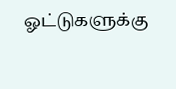ஓட்டுகளுக்கு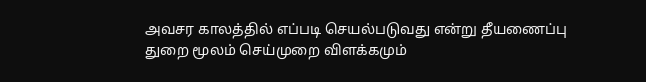அவசர காலத்தில் எப்படி செயல்படுவது என்று தீயணைப்பு துறை மூலம் செய்முறை விளக்கமும்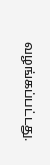வழங்கப்பட்டது.